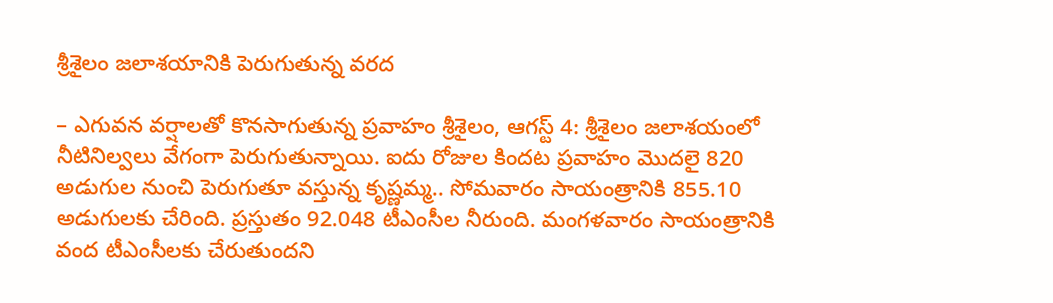శ్రీశైలం జలాశయానికి పెరుగుతున్న వరద

– ఎగువన వర్షాలతో కొనసాగుతున్న ప్రవాహం శ్రీశైలం, ఆగస్ట్ 4: శ్రీశైలం జలాశయంలో నీటినిల్వలు వేగంగా పెరుగుతున్నాయి. ఐదు రోజుల కిందట ప్రవాహం మొదలై 820 అడుగుల నుంచి పెరుగుతూ వస్తున్న కృష్ణమ్మ.. సోమవారం సాయంత్రానికి 855.10 అడుగులకు చేరింది. ప్రస్తుతం 92.048 టీఎంసీల నీరుంది. మంగళవారం సాయంత్రానికి వంద టీఎంసీలకు చేరుతుందని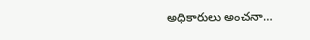అధికారులు అంచనా…